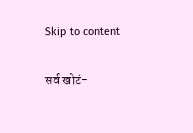Skip to content

सर्व खोटं-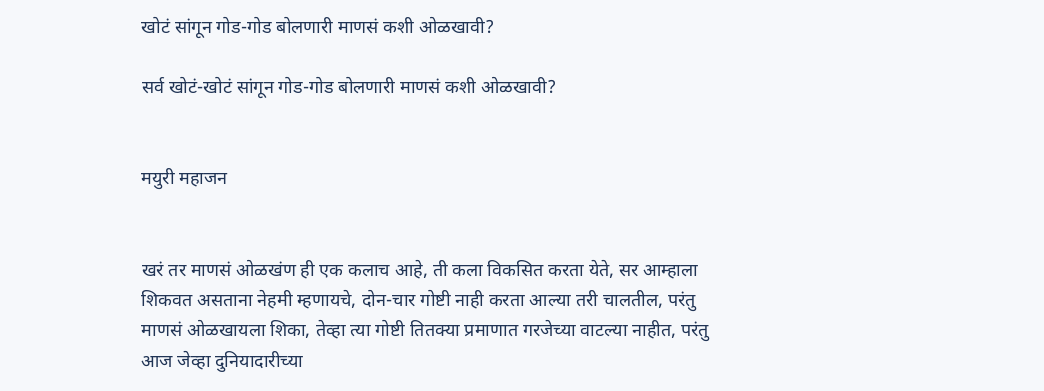खोटं सांगून गोड-गोड बोलणारी माणसं कशी ओळखावी?

सर्व खोटं-खोटं सांगून गोड-गोड बोलणारी माणसं कशी ओळखावी?


मयुरी महाजन


खरं तर माणसं ओळखंण ही एक कलाच आहे, ती कला विकसित करता येते, सर आम्हाला शिकवत असताना नेहमी म्हणायचे, दोन-चार गोष्टी नाही करता आल्या तरी चालतील, परंतु माणसं ओळखायला शिका, तेव्हा त्या गोष्टी तितक्या प्रमाणात गरजेच्या वाटल्या नाहीत, परंतु आज जेव्हा दुनियादारीच्या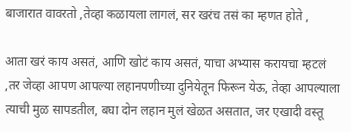बाजारात वावरतो ,तेव्हा कळायला लागलं, सर खरंच तसं का म्हणत होते ,

आता खरं काय असतं, आणि खोटं काय असतं, याचा अभ्यास करायचा म्हटलं ,तर जेव्हा आपण आपल्या लहानपणीच्या दुनियेतून फिरून येऊ, तेव्हा आपल्याला त्याची मुळ सापडतील, बघा दोन लहान मुलं खेळत असतात, जर एखादी वस्तू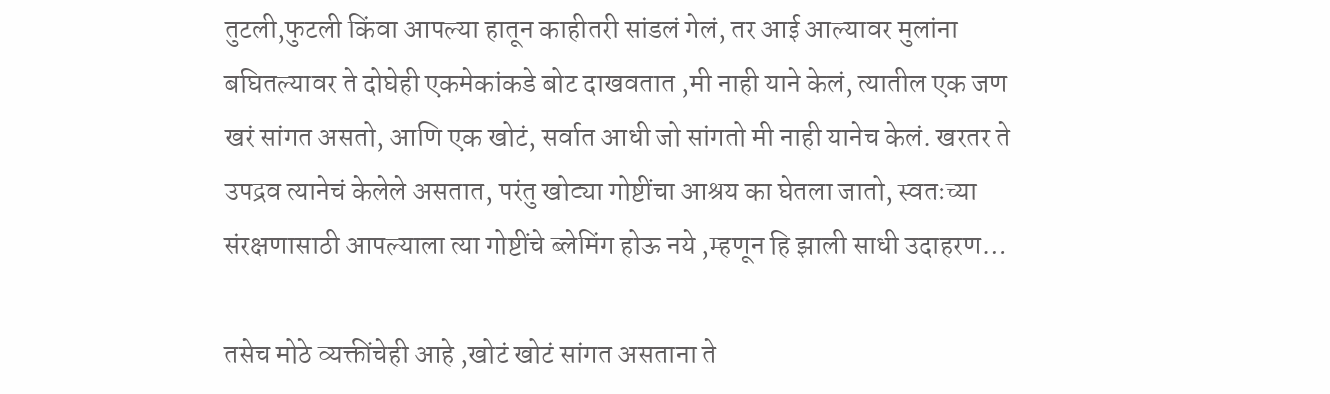तुटली,फुटली किंवा आपल्या हातून काहीतरी सांडलं गेलं, तर आई आल्यावर मुलांना बघितल्यावर ते दोघेही एकमेकांकडे बोट दाखवतात ,मी नाही याने केलं, त्यातील एक जण खरं सांगत असतो, आणि एक खोटं, सर्वात आधी जो सांगतो मी नाही यानेच केलं. खरतर ते उपद्रव त्यानेचं केलेले असतात, परंतु खोट्या गोष्टींचा आश्रय का घेतला जातो, स्वतःच्या संरक्षणासाठी आपल्याला त्या गोष्टींचे ब्लेमिंग होऊ नये ,म्हणून हि झाली साधी उदाहरण…

तसेच मोठे व्यक्तींचेही आहे ,खोटं खोटं सांगत असताना ते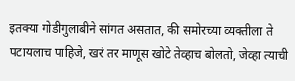इतक्या गोडीगुलाबीने सांगत असतात, की समोरच्या व्यक्तीला ते पटायलाच पाहिजे, खरं तर माणूस खोटे तेव्हाच बोलतो, जेव्हा त्याची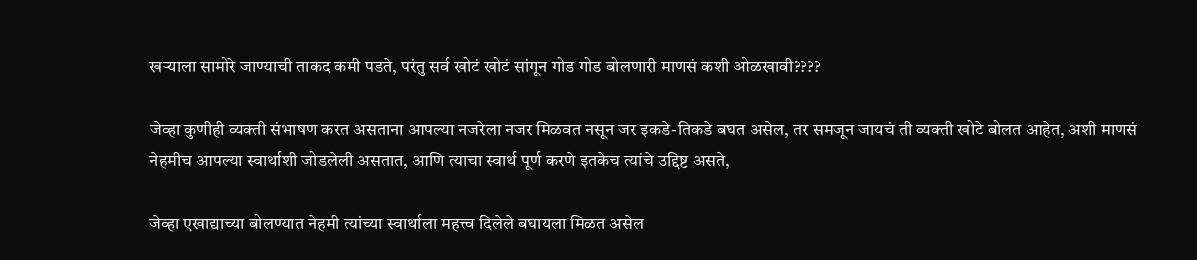खर्‍याला सामोरे जाण्याची ताकद कमी पडते, परंतु सर्व खोटं खोटं सांगून गोड गोड बोलणारी माणसं कशी ओळखावी????

जेव्हा कुणीही व्यक्ती संभाषण करत असताना आपल्या नजरेला नजर मिळवत नसून जर इकडे-तिकडे बघत असेल, तर समजून जायचं ती व्यक्ती खोटे बोलत आहेत, अशी माणसं नेहमीच आपल्या स्वार्थाशी जोडलेली असतात, आणि त्याचा स्वार्थ पूर्ण करणे इतकेच त्यांचे उद्दिष्ट असते,

जेव्हा एखाद्याच्या बोलण्यात नेहमी त्यांच्या स्वार्थाला महत्त्व दिलेले बघायला मिळत असेल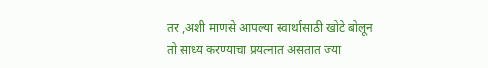तर ,अशी माणसे आपल्या स्वार्थासाठी खोटे बोलून तो साध्य करण्याचा प्रयत्नात असतात ज्या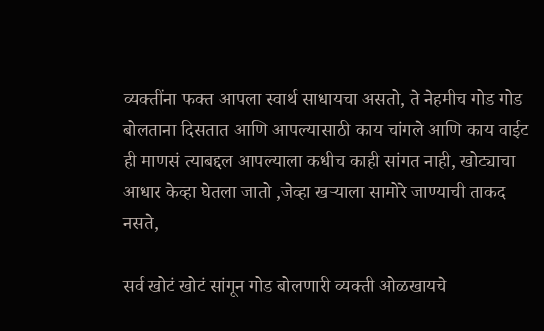व्यक्तींना फक्त आपला स्वार्थ साधायचा असतो, ते नेहमीच गोड गोड बोलताना दिसतात आणि आपल्यासाठी काय चांगले आणि काय वाईट ही माणसं त्याबद्दल आपल्याला कधीच काही सांगत नाही, खोट्याचा आधार केव्हा घेतला जातो ,जेव्हा खर्‍याला सामोरे जाण्याची ताकद नसते,

सर्व खोटं खोटं सांगून गोड बोलणारी व्यक्ती ओळखायचे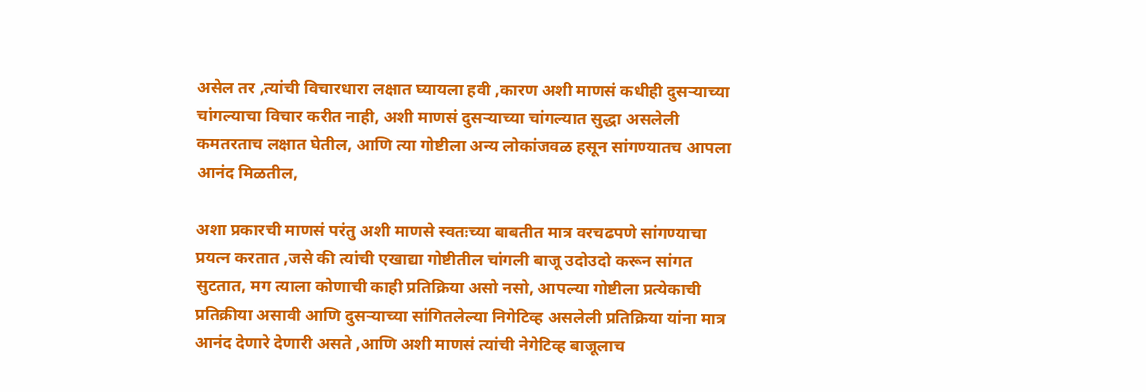असेल तर ,त्यांची विचारधारा लक्षात घ्यायला हवी ,कारण अशी माणसं कधीही दुसऱ्याच्या चांगल्याचा विचार करीत नाही, अशी माणसं दुसऱ्याच्या चांगल्यात सुद्धा असलेली कमतरताच लक्षात घेतील, आणि त्या गोष्टीला अन्य लोकांजवळ हसून सांगण्यातच आपला आनंद मिळतील,

अशा प्रकारची माणसं परंतु अशी माणसे स्वतःच्या बाबतीत मात्र वरचढपणे सांगण्याचा प्रयत्न करतात ,जसे की त्यांची एखाद्या गोष्टीतील चांगली बाजू उदोउदो करून सांगत सुटतात, मग त्याला कोणाची काही प्रतिक्रिया असो नसो, आपल्या गोष्टीला प्रत्येकाची प्रतिक्रीया असावी आणि दुसऱ्याच्या सांगितलेल्या निगेटिव्ह असलेली प्रतिक्रिया यांना मात्र आनंद देणारे देणारी असते ,आणि अशी माणसं त्यांची नेगेटिव्ह बाजूलाच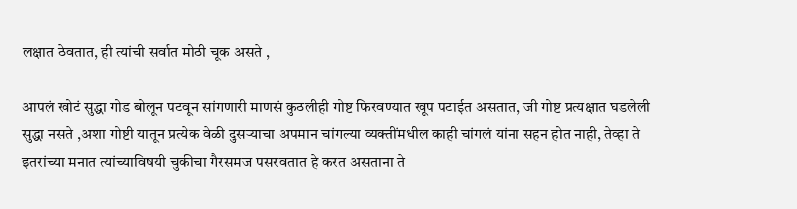लक्षात ठेवतात, ही त्यांची सर्वात मोठी चूक असते ,

आपलं खोटं सुद्धा गोड बोलून पटवून सांगणारी माणसं कुठलीही गोष्ट फिरवण्यात खूप पटाईत असतात, जी गोष्ट प्रत्यक्षात घडलेली सुद्धा नसते ,अशा गोष्टी यातून प्रत्येक वेळी दुसऱ्याचा अपमान चांगल्या व्यक्तींमधील काही चांगलं यांना सहन होत नाही, तेव्हा ते इतरांच्या मनात त्यांच्याविषयी चुकीचा गैरसमज पसरवतात हे करत असताना ते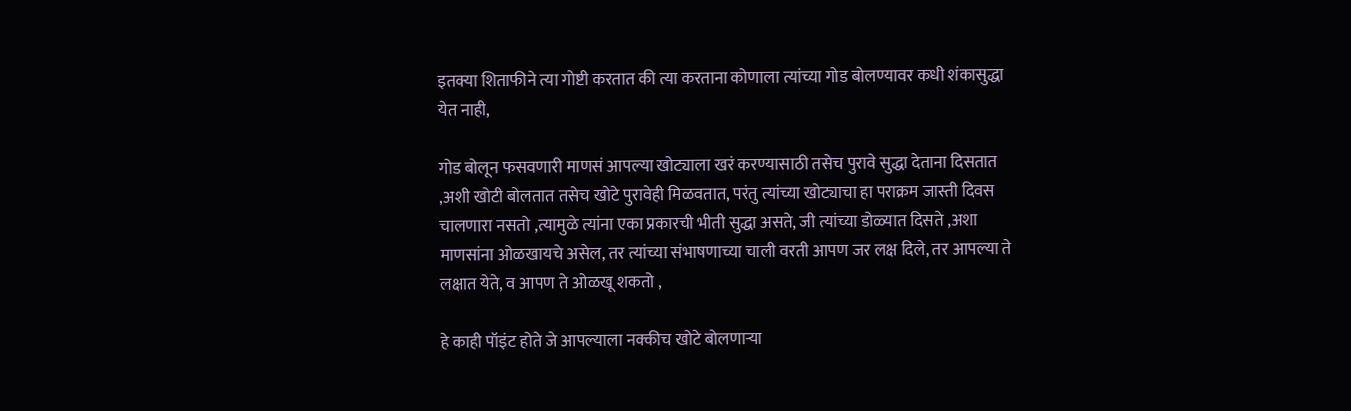इतक्या शिताफीने त्या गोष्टी करतात की त्या करताना कोणाला त्यांच्या गोड बोलण्यावर कधी शंकासुद्धा येत नाही,

गोड बोलून फसवणारी माणसं आपल्या खोट्याला खरं करण्यासाठी तसेच पुरावे सुद्धा देताना दिसतात ,अशी खोटी बोलतात तसेच खोटे पुरावेही मिळवतात, परंतु त्यांच्या खोट्याचा हा पराक्रम जास्ती दिवस चालणारा नसतो ,त्यामुळे त्यांना एका प्रकारची भीती सुद्धा असते, जी त्यांच्या डोळ्यात दिसते ,अशा माणसांना ओळखायचे असेल, तर त्यांच्या संभाषणाच्या चाली वरती आपण जर लक्ष दिले, तर आपल्या ते लक्षात येते, व आपण ते ओळखू शकतो ,

हे काही पॉइंट होते जे आपल्याला नक्कीच खोटे बोलणाऱ्या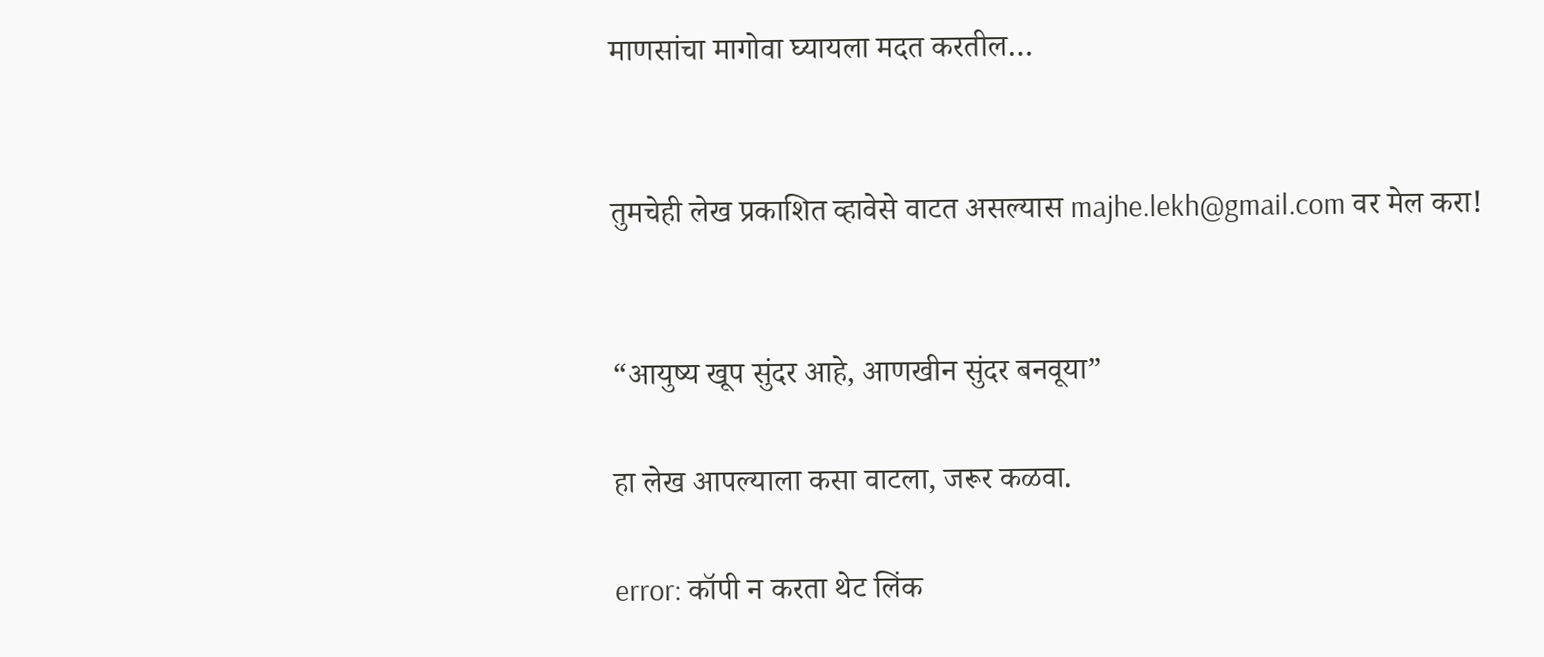माणसांचा मागोवा घ्यायला मदत करतील…


तुमचेही लेख प्रकाशित व्हावेसे वाटत असल्यास majhe.lekh@gmail.com वर मेल करा!


“आयुष्य खूप सुंदर आहे, आणखीन सुंदर बनवूया”

हा लेख आपल्याला कसा वाटला, जरूर कळवा.

error: कॉपी न करता थेट लिंक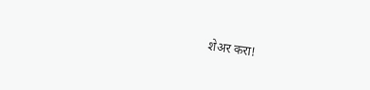शेअर करा!